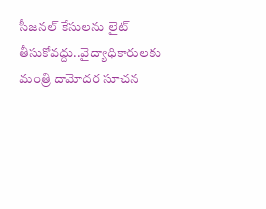సీజనల్ కేసులను లైట్ తీసుకోవద్దు..వైద్యాధికారులకు మంత్రి దామోదర సూచన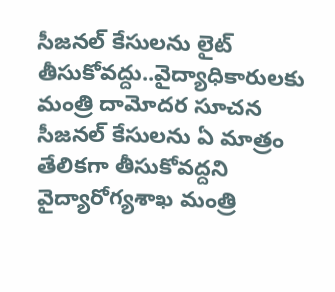సీజనల్ కేసులను లైట్ తీసుకోవద్దు..వైద్యాధికారులకు మంత్రి దామోదర సూచన
సీజనల్ కేసులను ఏ మాత్రం తేలికగా తీసుకోవద్దని వైద్యారోగ్యశాఖ మంత్రి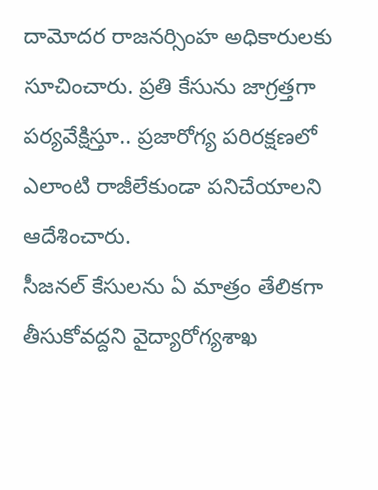దామోదర రాజనర్సింహ అధికారులకు సూచించారు. ప్రతి కేసును జాగ్రత్తగా పర్యవేక్షిస్తూ.. ప్రజారోగ్య పరిరక్షణలో ఎలాంటి రాజీలేకుండా పనిచేయాలని ఆదేశించారు.
సీజనల్ కేసులను ఏ మాత్రం తేలికగా తీసుకోవద్దని వైద్యారోగ్యశాఖ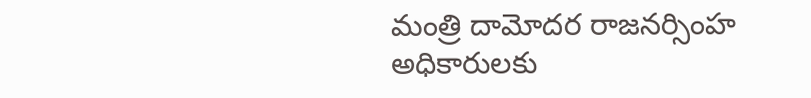మంత్రి దామోదర రాజనర్సింహ అధికారులకు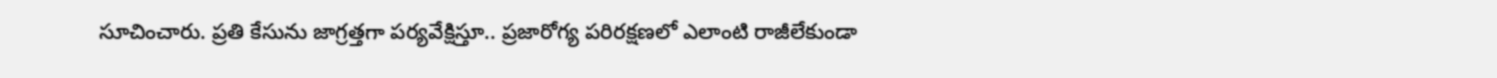సూచించారు. ప్రతి కేసును జాగ్రత్తగా పర్యవేక్షిస్తూ.. ప్రజారోగ్య పరిరక్షణలో ఎలాంటి రాజీలేకుండా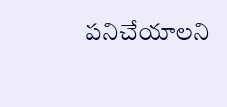పనిచేయాలని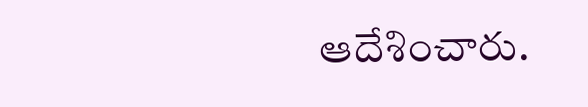ఆదేశించారు.